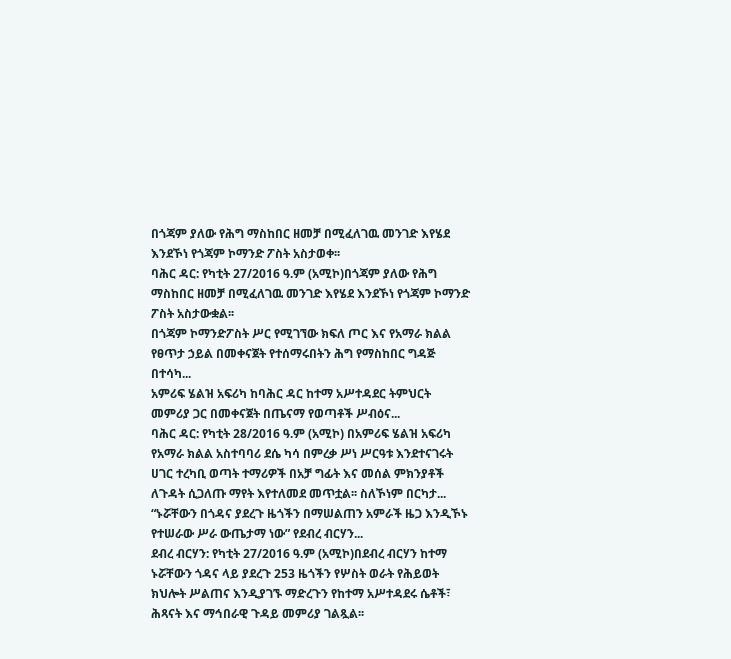በጎጃም ያለው የሕግ ማስከበር ዘመቻ በሚፈለገዉ መንገድ እየሄደ እንደኾነ የጎጃም ኮማንድ ፖስት አስታወቀ፡፡
ባሕር ዳር: የካቲት 27/2016 ዓ.ም (አሚኮ)በጎጃም ያለው የሕግ ማስከበር ዘመቻ በሚፈለገዉ መንገድ እየሄደ እንደኾነ የጎጃም ኮማንድ ፖስት አስታውቋል፡፡
በጎጃም ኮማንድፖስት ሥር የሚገኘው ክፍለ ጦር እና የአማራ ክልል የፀጥታ ኃይል በመቀናጀት የተሰማሩበትን ሕግ የማስከበር ግዳጅ በተሳካ...
አምሪፍ ሄልዝ አፍሪካ ከባሕር ዳር ከተማ አሥተዳደር ትምህርት መምሪያ ጋር በመቀናጀት በጤናማ የወጣቶች ሥብዕና...
ባሕር ዳር: የካቲት 28/2016 ዓ.ም (አሚኮ) በአምሪፍ ሄልዝ አፍሪካ የአማራ ክልል አስተባባሪ ደሴ ካሳ በምረቃ ሥነ ሥርዓቱ እንደተናገሩት ሀገር ተረካቢ ወጣት ተማሪዎች በአቻ ግፊት እና መሰል ምክንያቶች ለጉዳት ሲጋለጡ ማየት እየተለመደ መጥቷል፡፡ ስለኾነም በርካታ...
“ኑሯቸውን በጎዳና ያደረጉ ዜጎችን በማሠልጠን አምራች ዜጋ እንዲኾኑ የተሠራው ሥራ ውጤታማ ነው” የደብረ ብርሃን...
ደብረ ብርሃን: የካቲት 27/2016 ዓ.ም (አሚኮ)በደብረ ብርሃን ከተማ ኑሯቸውን ጎዳና ላይ ያደረጉ 253 ዜጎችን የሦስት ወራት የሕይወት ክህሎት ሥልጠና እንዲያገኙ ማድረጉን የከተማ አሥተዳደሩ ሴቶች፣ ሕጻናት እና ማኅበራዊ ጉዳይ መምሪያ ገልጿል፡፡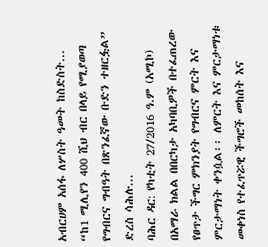አብርሀም አሰፋ ለሦስት ዓመት ከስድስት...
“ከ1 ሚሊየን 400 ሺህ ብር በላይ የሚያወጣ የግብርና ግብዓት በጽንፈኛው ቡድን ተዘርፏል” ድረስ ሳሕሉ...
ባሕር ዳር: የካቲት 27/2016 ዓ.ም (አሚኮ) በአማራ ክልል በበርካታ አካባቢዎች በተፈጠረው የፀጥታ ችግር ምክንያት የግብርና ምርት እና ምርታማነት ቀንሷል፡፡ ለምርት እና ምርታማነቱ መቀነስ የተፈጥሯዊ ችግሮች መከሰት እና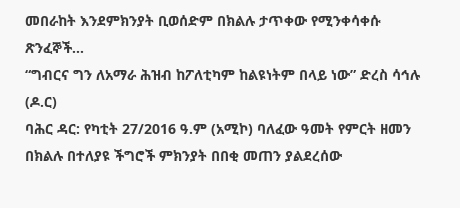መበራከት እንደምክንያት ቢወሰድም በክልሉ ታጥቀው የሚንቀሳቀሱ ጽንፈኞች...
“ግብርና ግን ለአማራ ሕዝብ ከፖለቲካም ከልዩነትም በላይ ነው” ድረስ ሳኅሉ (ዶ.ር)
ባሕር ዳር: የካቲት 27/2016 ዓ.ም (አሚኮ) ባለፈው ዓመት የምርት ዘመን በክልሉ በተለያዩ ችግሮች ምክንያት በበቂ መጠን ያልደረሰው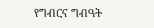የግብርና ግብዓት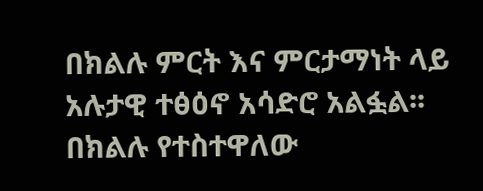በክልሉ ምርት እና ምርታማነት ላይ አሉታዊ ተፅዕኖ አሳድሮ አልፏል፡፡ በክልሉ የተስተዋለው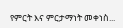የምርት እና ምርታማነት መቀነስ...